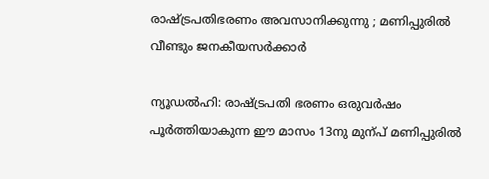രാഷ്‌ട്രപതിഭരണം അവസാനിക്കുന്നു ; മണിപ്പുരിൽ വീണ്ടും ജനകീയസർക്കാർ

ന്യൂഡൽഹി: രാഷ്‌ട്രപതി ഭരണം ഒരുവർഷം പൂർത്തിയാകുന്ന ഈ മാസം 13നു മുന്പ് മണിപ്പുരിൽ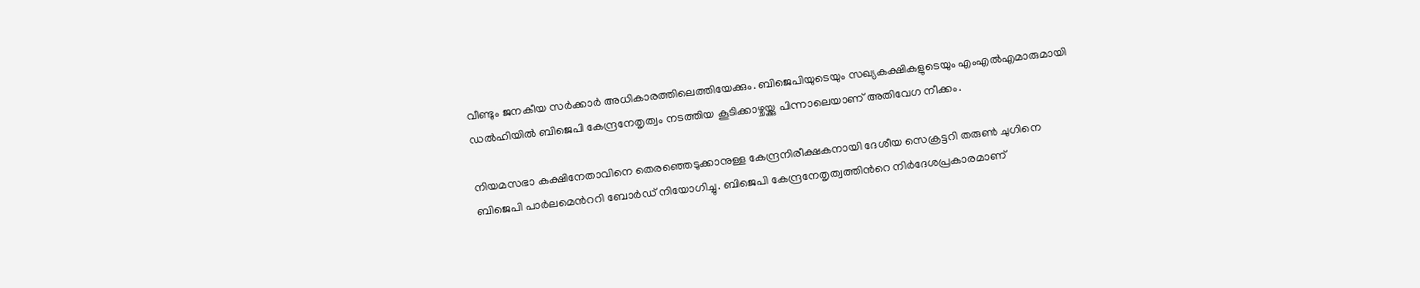വീണ്ടും ജനകീയ സർക്കാർ അധികാരത്തിലെത്തിയേക്കും. ബിജെപിയുടെയും സഖ്യകക്ഷികളുടെയും എംഎൽഎമാരുമായി ഡൽഹിയിൽ ബിജെപി കേന്ദ്രനേതൃത്വം നടത്തിയ കൂടിക്കാഴ്ചയ്ക്കു പിന്നാലെയാണ് അതിവേഗ നീക്കം.

നിയമസഭാ കക്ഷിനേതാവിനെ തെരഞ്ഞെടുക്കാനുള്ള കേന്ദ്രനിരീക്ഷകനായി ദേശീയ സെക്രട്ടറി തരുൺ ചുഗിനെ ബിജെപി പാർലമെന്‍ററി ബോർഡ് നിയോഗിച്ചു. ബിജെപി കേന്ദ്രനേതൃത്വത്തിന്‍റെ നിര്‍ദേശപ്രകാരമാണ്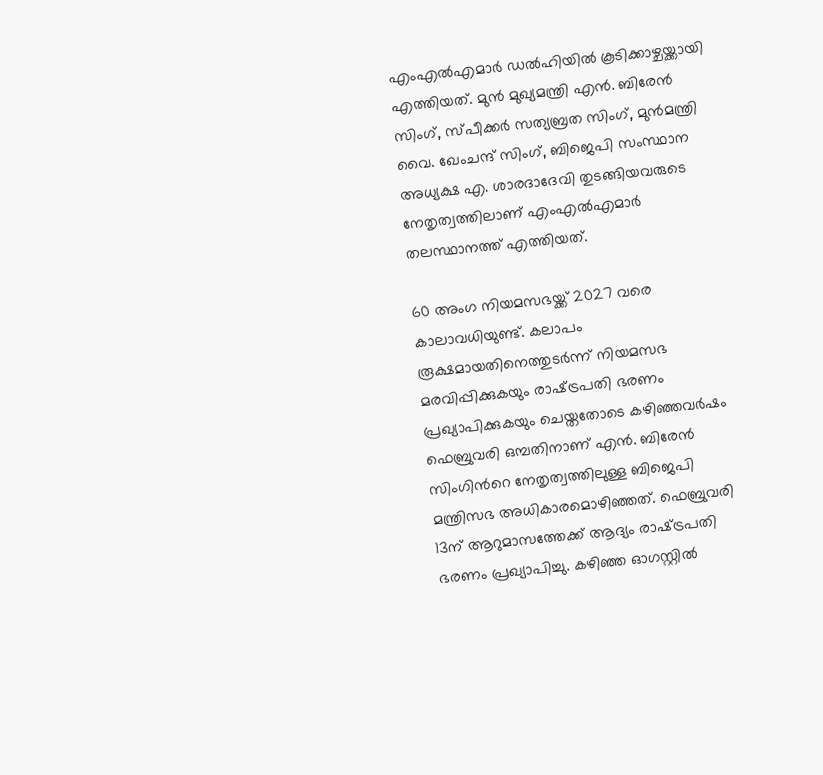എംഎല്‍എമാര്‍ ഡല്‍ഹിയില്‍ കൂടിക്കാഴ്ചയ്ക്കായി എത്തിയത്. മുന്‍ മുഖ്യമന്ത്രി എന്‍. ബിരേന്‍ സിംഗ്, സ്പീക്കര്‍ സത്യബ്രത സിംഗ്, മുന്‍മന്ത്രി വൈ. ഖേംചന്ദ് സിംഗ്, ബിജെപി സംസ്ഥാന അധ്യക്ഷ എ. ശാരദാദേവി തുടങ്ങിയവരുടെ നേതൃത്വത്തിലാണ് എംഎൽഎമാർ തലസ്ഥാനത്ത് എത്തിയത്.

60 അംഗ നിയമസഭയ്ക്ക് 2027 വരെ കാലാവധിയുണ്ട്. കലാപം രൂക്ഷമായതിനെത്തുടർന്ന് നിയമസഭ മരവിപ്പിക്കുകയും രാഷ്‌ട്രപതി ഭരണം പ്രഖ്യാപിക്കുകയും ചെയ്തതോടെ കഴിഞ്ഞവർഷം ഫെബ്രുവരി ഒമ്പതിനാണ് എൻ. ബിരേൻ സിംഗിന്‍റെ നേതൃത്വത്തിലുള്ള ബിജെപി മന്ത്രിസഭ അധികാരമൊഴിഞ്ഞത്. ഫെബ്രുവരി 13ന് ആറുമാസത്തേക്ക് ആദ്യം രാഷ്‌ട്രപതി ഭരണം പ്രഖ്യാപിച്ചു. കഴിഞ്ഞ ഓഗസ്റ്റില്‍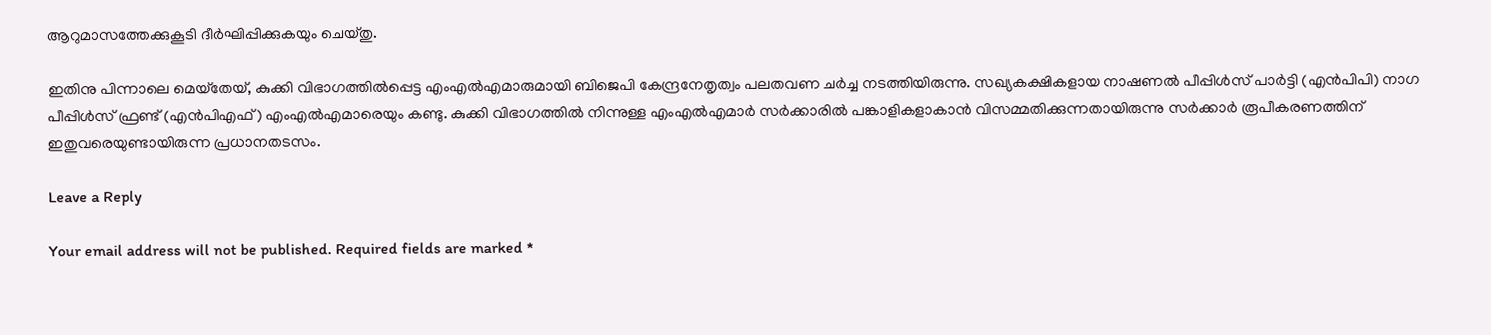ആറുമാസത്തേക്കുകൂടി ദീര്‍ഘിപ്പിക്കുകയും ചെയ്തു.

ഇതിനു പിന്നാലെ മെയ്‌തേയ്, കുക്കി വിഭാഗത്തില്‍പ്പെട്ട എംഎല്‍എമാരുമായി ബിജെപി കേന്ദ്രനേതൃത്വം പലതവണ ചര്‍ച്ച നടത്തിയിരുന്നു. സഖ്യകക്ഷികളായ നാഷണല്‍ പീപ്പിള്‍സ് പാര്‍ട്ടി (എന്‍പിപി) നാഗ പീപ്പിള്‍സ് ഫ്രണ്ട് (എന്‍പിഎഫ്) എംഎല്‍എമാരെയും കണ്ടു. കുക്കി വിഭാഗത്തില്‍ നിന്നുള്ള എംഎല്‍എമാര്‍ സർക്കാരിൽ പങ്കാളികളാകാൻ വിസമ്മതിക്കുന്നതായിരുന്നു സർക്കാർ രൂപീകരണത്തിന് ഇതുവരെയുണ്ടായിരുന്ന പ്രധാനതടസം.

Leave a Reply

Your email address will not be published. Required fields are marked *